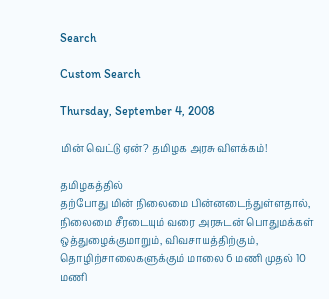Search

Custom Search

Thursday, September 4, 2008

மி‌ன் வெ‌ட்டு ஏ‌ன்? த‌‌மிழக அரசு ‌விள‌க்க‌ம்!

த‌மிழக‌த்த‌ி‌ல் த‌ற்போது ‌மி‌ன் ‌நிலைமை ‌பி‌ன்னடை‌ந்து‌ள்ளதா‌ல், நிலைமை ‌சீரடையு‌ம் வரை அரசுட‌ன் பொதும‌க்க‌ள் ஒ‌த்துழை‌க்குமாறு‌ம், விவசாய‌த்‌தி‌ற்கு‌ம், தொ‌ழி‌ற்சாலைகளு‌க்கு‌ம் மாலை 6 ம‌ணி முத‌ல் 10 ம‌ணி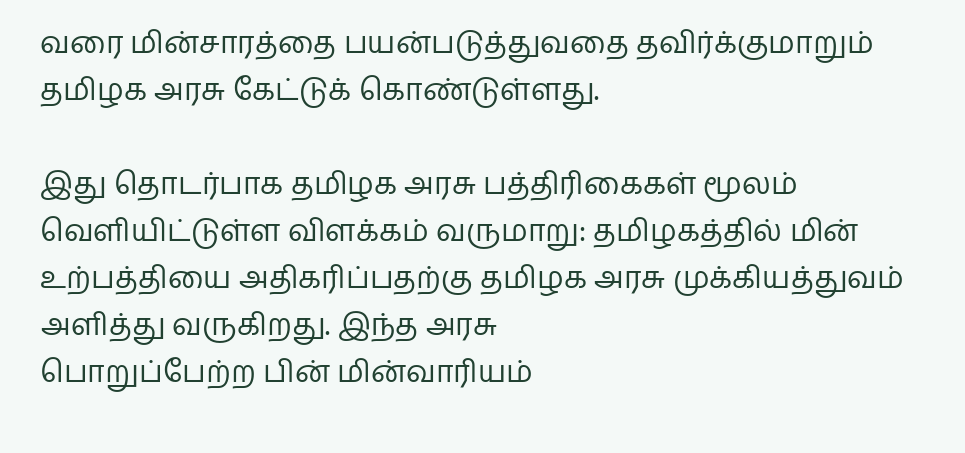வரை ‌மி‌ன்சார‌த்தை பய‌ன்படு‌த்துவதை த‌‌வி‌ர்‌க்குமாறு‌ம் த‌மிழக அரசு கே‌ட்டு‌க் கொ‌ண்டு‌ள்ளது.

இது தொட‌ர்பாக த‌‌மிழக அரசு ப‌த்‌தி‌ரிகைக‌‌ள் மூல‌ம் வெ‌ளி‌யி‌ட்டு‌ள்ள ‌விள‌க்க‌‌ம் வருமாறு: த‌மிழக‌த்த‌ி‌ல் ‌மி‌ன் உ‌ற்ப‌த்‌தியை அ‌திக‌ரி‌ப்பத‌ற்கு த‌‌‌மிழக அரசு மு‌க்‌கிய‌த்துவ‌ம் அ‌ளி‌த்து வரு‌கிறது. இ‌ந்த அரசு பொறு‌ப்பே‌ற்ற ‌பி‌ன் ‌மி‌ன்வா‌ரிய‌ம்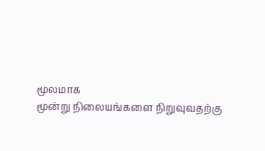மூலமாக மூ‌ன்று ‌நிலைய‌ங்களை ‌நிறுவுவத‌ற்கு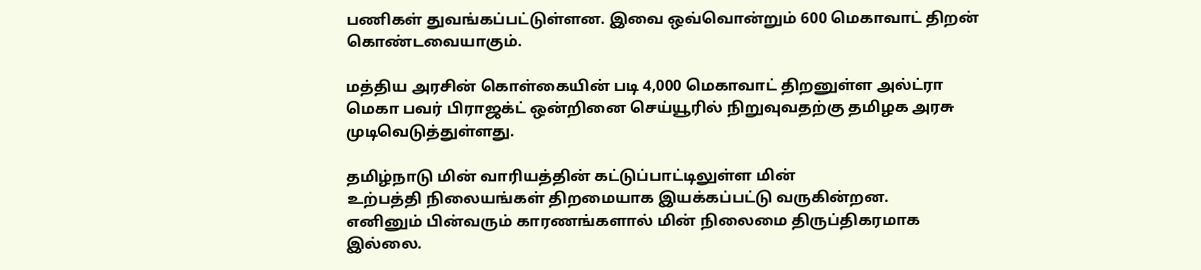ப‌ணி‌க‌ள் துவ‌ங்க‌ப்ப‌ட்டு‌ள்ளன. இவை ஒ‌வ்வொ‌ன்று‌ம் 600 மெகாவா‌ட் ‌திற‌ன் கொ‌ண்டவையாகு‌ம்.

ம‌த்‌திய அர‌சி‌ன் கொ‌ள்கை‌‌யி‌ன் படி 4,000 மெகாவா‌ட் ‌திறனு‌ள்ள அ‌ல்‌ட்ரா மெகா பவ‌ர் ‌பிராஜ‌க்‌ட் ஒ‌ன்‌றினை செ‌ய்யூ‌ரி‌ல் ‌நிறுவுவத‌ற்கு த‌மிழக அரசு முடிவெடு‌த்து‌ள்ளது.

த‌மி‌ழ்நாடு ‌மி‌‌ன் வா‌ரிய‌த்த‌ி‌ன் க‌ட்டு‌ப்பா‌ட்டிலு‌ள்ள ‌மி‌ன் உ‌‌ற்ப‌த்த‌ி ‌நிலைய‌ங்க‌ள் ‌‌திறமையாக இய‌க்க‌ப்ப‌ட்டு வரு‌கி‌ன்றன. எ‌னினு‌ம் ‌பி‌ன்வரு‌ம் காரண‌‌ங்களா‌ல் ‌மி‌ன் ‌‌நிலைமை ‌திரு‌ப்‌திகரமாக இ‌ல்லை.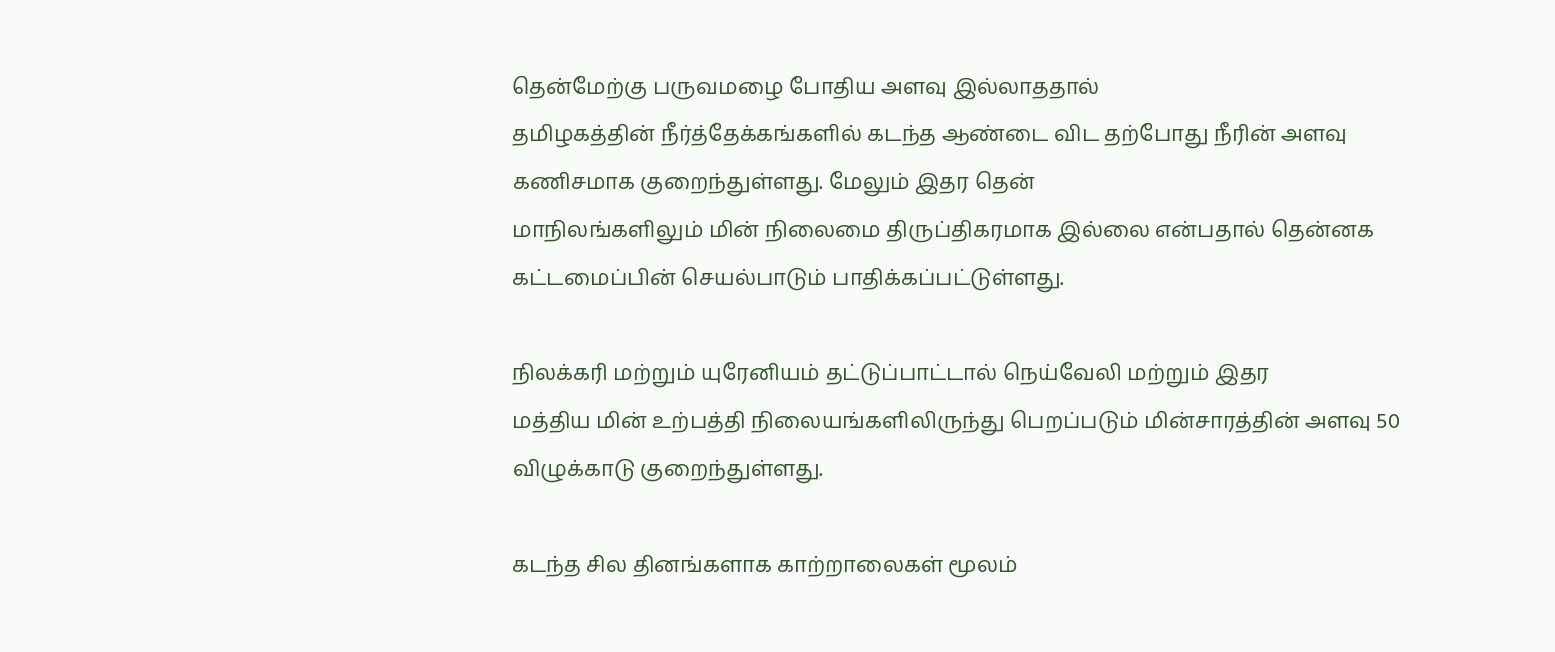தெ‌ன்மே‌ற்கு பருவமழை போ‌திய அளவு இ‌ல்லாததா‌ல் த‌மிழக‌த்த‌ி‌ன் ‌நீ‌ர்‌த்தே‌க்க‌ங்‌க‌ளி‌ல் கட‌ந்த ஆ‌ண்டை ‌விட த‌ற்போது ‌நீ‌ரி‌ன் அளவு க‌ணிசமாக குறை‌ந்து‌ள்ளது. மேலு‌ம் இதர தெ‌ன் மா‌நில‌ங்க‌ளிலு‌ம் ‌மி‌ன் ‌நிலைமை ‌திரு‌ப்‌திகரமாக இ‌ல்லை எ‌ன்பதா‌ல் தெ‌ன்னக க‌ட்டமை‌ப்‌பி‌ன் செய‌ல்பாடு‌ம் பா‌தி‌க்க‌ப்ப‌ட்டு‌ள்ளது.

நில‌க்க‌ரி ம‌ற்று‌ம் யுரே‌னிய‌ம் த‌ட்டு‌ப்பா‌ட்டா‌ல் நெ‌ய்வே‌லி ம‌ற்று‌ம் இதர ம‌த்‌திய ‌மி‌ன் உ‌ற்ப‌த்‌தி ‌நிலை‌ய‌ங்க‌ளி‌லிரு‌ந்து பெற‌ப்படு‌ம் ‌மி‌ன்சார‌த்‌தி‌ன் அளவு 50 விழு‌க்காடு குறை‌ந்து‌ள்ளது.

கட‌ந்த ‌சில‌ ‌தின‌ங்களாக கா‌ற்றாலைக‌ள் மூல‌ம்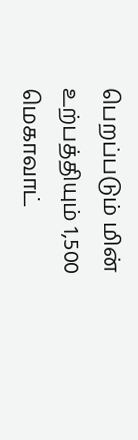பெற‌ப்படு‌ம் ‌மி‌ன் உ‌ற்ப‌த்‌தியு‌ம் 1,500 மெகாவா‌ட்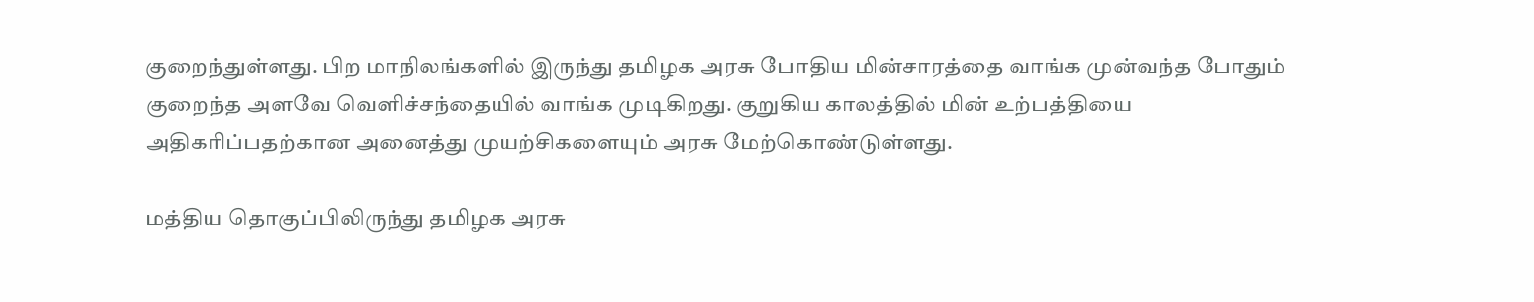குறை‌ந்து‌ள்ளது. பிற மா‌நில‌ங்க‌ளி‌ல் இரு‌ந்து த‌‌மிழக அரசு போ‌‌திய ‌மி‌ன்சார‌த்தை வா‌‌ங்க மு‌ன்வ‌ந்த போ‌து‌ம் குறை‌ந்த அளவே வெ‌ளி‌ச்ச‌ந்தை‌யி‌ல் வா‌ங்க முடி‌கிறது. குறு‌கிய கால‌த்‌தி‌ல் ‌மி‌ன் உ‌ற்ப‌த்‌தியை அ‌திக‌ரி‌ப்பத‌ற்கான அனை‌த்து முய‌ற்‌சிகளையு‌ம் அரசு மே‌ற்கொ‌ண்டு‌ள்ளது.

ம‌த்‌திய தொகு‌‌ப்‌பி‌லிரு‌ந்து த‌‌மிழக அரசு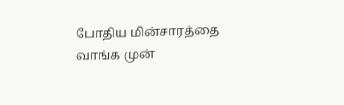போ‌‌திய ‌மி‌ன்சார‌த்தை வா‌ங்க மு‌ன்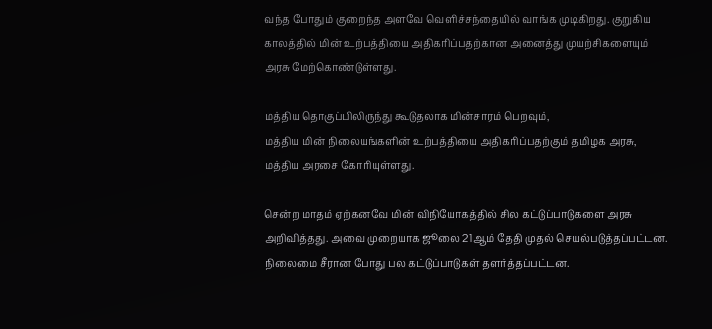வ‌ந்த போது‌ம் குறை‌ந்த அளவே வெ‌ளி‌ச்ச‌ந்தை‌யி‌ல் வா‌ங்க முடி‌கிறது. குறு‌கிய கால‌த்‌தி‌‌ல் ‌மி‌ன் உ‌ற்ப‌த்‌தியை அ‌திக‌ரி‌ப்பத‌ற்கான அனை‌த்து முய‌ற்‌சிகளையு‌ம் அரசு மே‌ற்கொ‌ண்டு‌ள்ளது.

ம‌த்‌திய தொகு‌ப்‌பி‌லிரு‌ந்து கூடுதலாக ம‌ி‌ன்சார‌ம் பெறவு‌ம், ம‌‌த்‌திய ‌மி‌ன் ‌நிலைய‌‌ங்க‌ளி‌ன் உ‌ற்ப‌த்‌தியை அ‌திக‌ரி‌ப்பத‌ற்கு‌ம் த‌மிழக அரசு, ம‌த்‌திய அரசை கோ‌ரியு‌ள்ளது.

செ‌ன்ற மாத‌ம் ஏ‌ற்கனவே ‌மி‌ன் ‌‌வி‌நியோக‌த்‌தி‌ல் ‌சில க‌‌ட்டு‌ப்பாடுகளை அரசு அ‌றி‌வி‌த்தது. அவை முறையாக ஜூலை 21ஆ‌ம் தே‌தி முத‌ல் செய‌ல்படு‌த்த‌ப்ப‌ட்டன. நிலைமை ‌சீரான போது ‌பல க‌ட்டு‌ப்பாடுக‌ள் தள‌ர்‌த்த‌ப்‌‌ப‌ட்டன.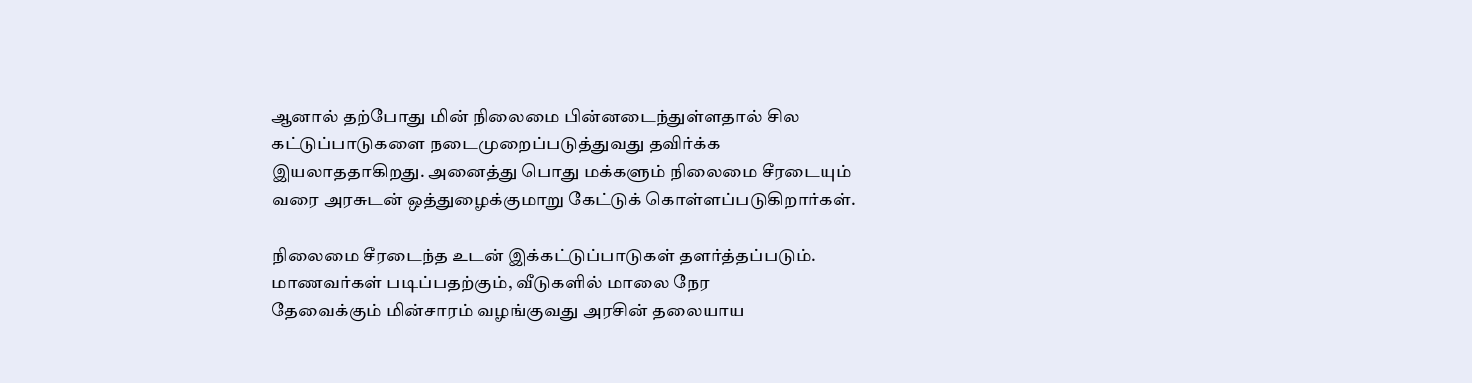ஆனா‌ல் த‌ற்போது ‌மி‌ன் ‌நிலைமை ‌பி‌ன்னடை‌ந்து‌ள்ளதா‌ல் ‌சில க‌ட்டு‌ப்பாடுகளை நடைமுறை‌ப்படு‌த்துவது த‌வி‌ர்‌க்க இயலாததா‌கி‌றது. அனை‌த்து பொது ம‌க்களு‌ம் ‌நிலைமை ‌சீரடையு‌ம் வரை அரசுட‌ன் ஒ‌த்துழை‌க்குமாறு கே‌ட்டு‌க் கொ‌ள்ள‌ப்படு‌கிறா‌ர்க‌ள்.

நிலைமை ‌‌சீரடை‌ந்த உட‌ன் இ‌க்க‌ட்டு‌ப்பாடுக‌ள் தள‌ர்‌த்த‌ப்படு‌ம். மாணவ‌ர்க‌ள் படி‌ப்பத‌ற்கு‌ம், வீடுக‌ளி‌ல் மாலை நேர தேவை‌க்கு‌ம் ‌மி‌ன்சார‌ம் வழ‌ங்குவது அர‌சி‌ன் தலையாய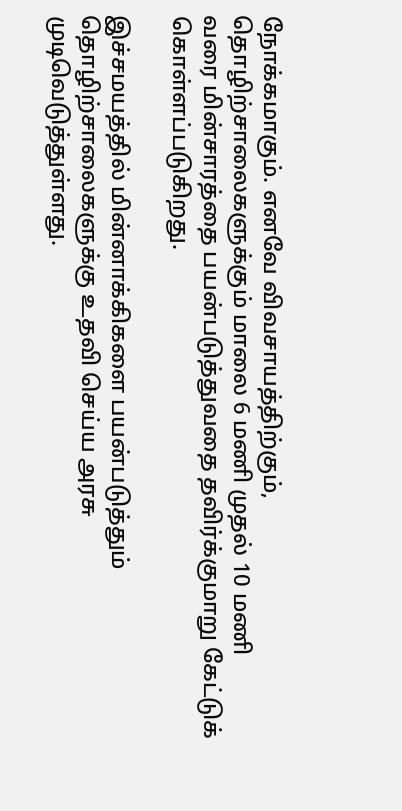நோ‌க்கமாகு‌ம். எனவே ‌விவசாய‌த்‌தி‌ற்கு‌ம், தொ‌ழி‌ற்சாலைகளு‌க்கு‌ம் மாலை 6 ம‌ணி முத‌ல் 10 ம‌ணி வரை ‌மி‌ன்சார‌த்தை பய‌ன்படு‌த்துவதை த‌‌வி‌ர்‌க்குமாறு கே‌ட்டு‌க் கொ‌ள்ள‌ப்படு‌கிறது.

இ‌ச்சமய‌த்த‌ி‌ல் ‌மி‌ன்னா‌க்‌கிகளை பய‌ன்படு‌த்து‌ம் தொ‌ழி‌ற்சாலைகளு‌க்கு உத‌வி செ‌ய்ய அரசு முடிவ‌ெ‌டுத்து‌ள்ளது.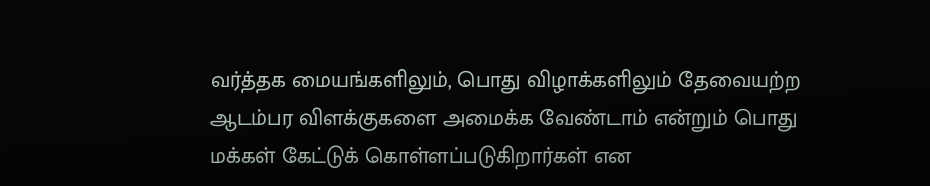வ‌ர்‌த்தக மைய‌ங்க‌ளிலு‌ம், பொது ‌விழா‌க்க‌ளிலு‌ம் தேவைய‌ற்ற ஆட‌ம்பர ‌விள‌க்குகளை அமை‌க்க வே‌ண்டா‌ம் எ‌ன்று‌ம் பொது ம‌‌க்க‌ள் கே‌ட்டு‌க் கொ‌ள்ள‌ப்படு‌கிறா‌ர்க‌ள் என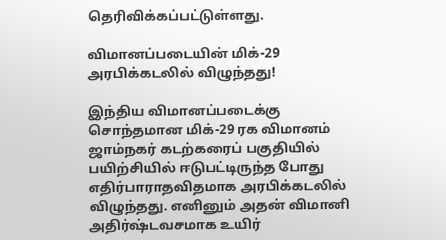தெ‌ரி‌‌வி‌க்க‌ப்ப‌‌ட்டு‌ள்ளது.

விமானப்படையின் மிக்-29 அரபிக்கடலில் விழுந்தது!

இந்திய விமானப்படைக்கு சொந்தமான மிக்-29 ரக விமானம் ஜாம்நகர் கடற்கரைப் பகுதியில் பயிற்சியில் ஈடுபட்டிருந்த போது எதிர்பாராதவிதமாக அரபிக்கடலில் விழுந்தது. எனினும் அதன் விமானி அதிர்ஷ்டவசமாக உயிர்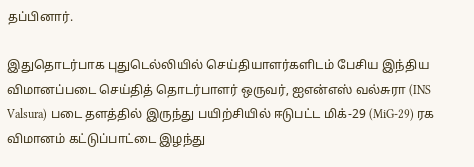தப்பினார்.

இதுதொடர்பாக புதுடெல்லியில் செய்தியாளர்களிடம் பேசிய இந்திய விமானப்படை செய்தித் தொடர்பாளர் ஒருவர், ஐஎன்எஸ் வல்சுரா (INS Valsura) படை தளத்தில் இருந்து பயிற்சியில் ஈடுபட்ட மிக்-29 (MiG-29) ரக விமானம் கட்டுப்பாட்டை இழந்து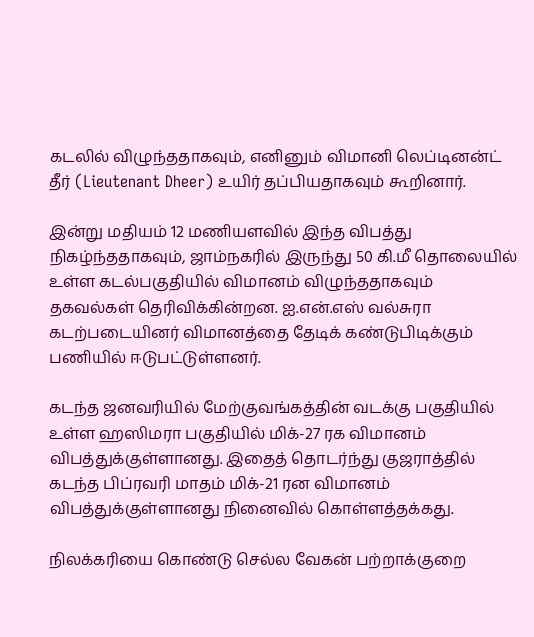கடலில் விழுந்ததாகவும், எனினும் விமானி லெப்டினன்ட் தீர் (Lieutenant Dheer) உயிர் தப்பியதாகவும் கூறினார்.

இன்று மதியம் 12 மணியளவில் இந்த விபத்து நிகழ்ந்ததாகவும், ஜாம்நகரில் இருந்து 50 கி.மீ தொலையில் உள்ள கடல்பகுதியில் விமானம் விழுந்ததாகவும் தகவல்கள் தெரிவிக்கின்றன. ஐ.என்.எஸ் வல்சுரா கடற்படையினர் விமானத்தை தேடிக் கண்டுபிடிக்கும் பணியில் ஈடுபட்டுள்ளனர்.

கடந்த ஜனவரியில் மேற்குவங்கத்தின் வடக்கு பகுதியில் உள்ள ஹஸிமரா பகுதியில் மிக்-27 ரக விமானம் விபத்துக்குள்ளானது. இதைத் தொடர்ந்து குஜராத்தில் கடந்த பிப்ரவரி மாதம் மிக்-21 ரன விமானம் விபத்துக்குள்ளானது நினைவில் கொள்ளத்தக்கது.

நிலக்கரியை கொண்டு செல்ல வேகன் பற்றாக்குறை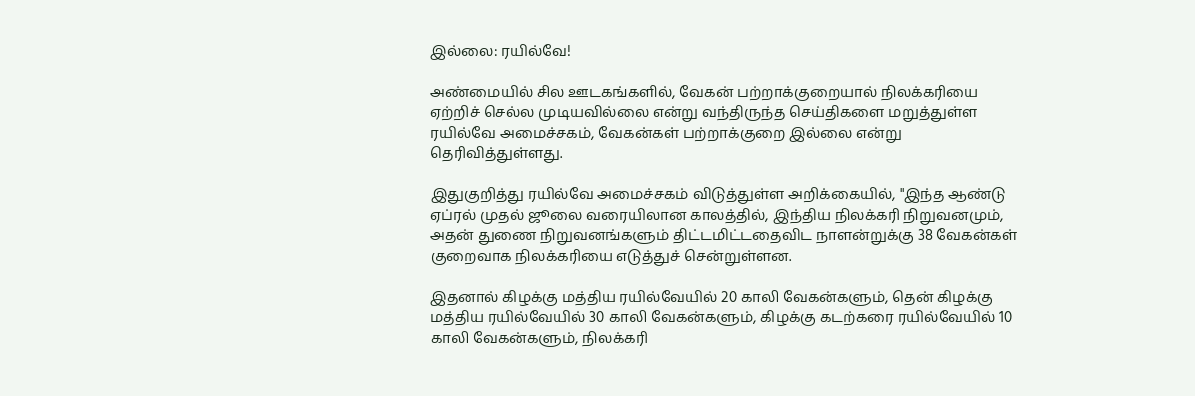இல்லை: ரயில்வே!

அண்மையில் சில ஊடகங்களில், வேகன் பற்றாக்குறையால் நிலக்கரியை ஏற்றிச் செல்ல முடியவில்லை என்று வந்திருந்த செய்திகளை மறுத்துள்ள ரயில்வே அமைச்சகம், வேகன்கள் பற்றாக்குறை இல்லை என்று தெரிவித்துள்ளது.

இதுகு‌றி‌த்து ர‌யி‌ல்வே அமை‌ச்சக‌ம் ‌விடு‌த்து‌ள்ள அ‌றி‌க்கை‌யி‌ல், "இந்த ஆண்டு ஏப்ரல் முதல் ஜூலை வரையிலான காலத்தில், இந்திய நிலக்கரி நிறுவனமும், அதன் துணை நிறுவனங்களும் திட்டமிட்டதைவிட நாளன்றுக்கு 38 வேகன்கள் குறைவாக நிலக்கரியை எடுத்துச் சென்றுள்ளன.

இதனால் கிழக்கு மத்திய ரயில்வேயில் 20 காலி வேகன்களும், தென் கிழக்கு மத்திய ரயில்வேயில் 30 காலி வேகன்களும், கிழக்கு கடற்கரை ரயில்வேயில் 10 காலி வேகன்களும், நிலக்கரி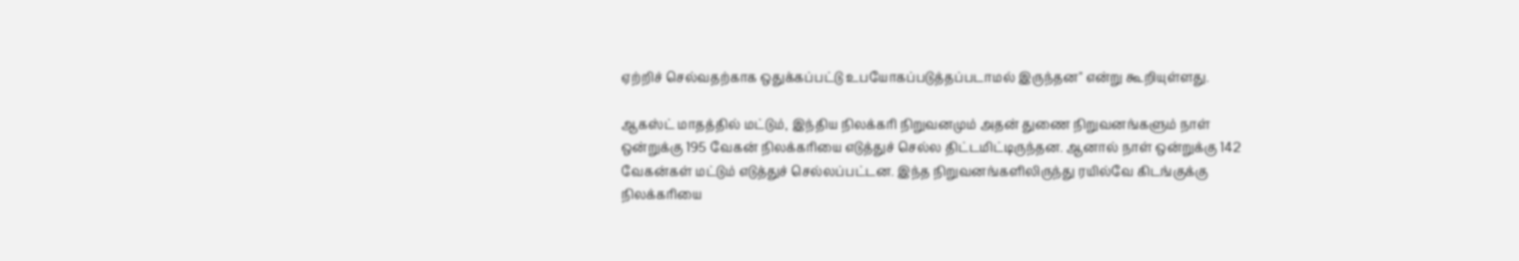ஏற்றிச் செல்வதற்காக ஒதுக்கப்பட்டு உபயோகப்படுத்தப்படாமல் இருந்தன" எ‌ன்று கூ‌றியு‌ள்ளது.

ஆகஸ்ட் மாதத்தில் மட்டும், இந்திய நிலக்கரி நிறுவனமும் அதன் துணை நிறுவனங்களும் நாள் ஒன்றுக்கு 195 வேகன் நிலக்கரியை எடுத்துச் செல்ல திட்டமிட்டிருந்தன. ஆனால் நாள் ஒன்றுக்கு 142 வேகன்கள் மட்டும் எடுத்துச் செல்லப்பட்டன. இந்த நிறுவனங்களிலிருந்து ரயில்வே கிடங்குக்கு நிலக்கரியை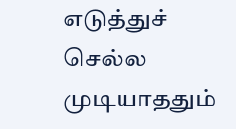எடுத்துச் செல்ல முடியாததும்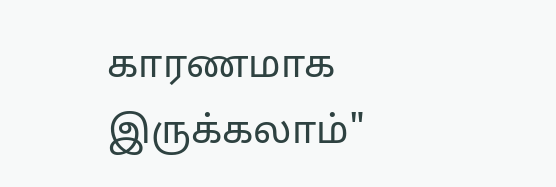காரணமாக இருக்கலாம்"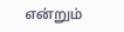என்று‌ம்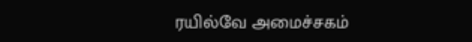ரயில்வே அமைச்சகம்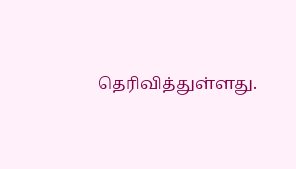தெரிவித்துள்ளது.